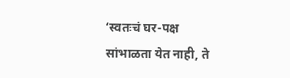‘स्वतःचं घर-पक्ष सांभाळता येत नाही, ते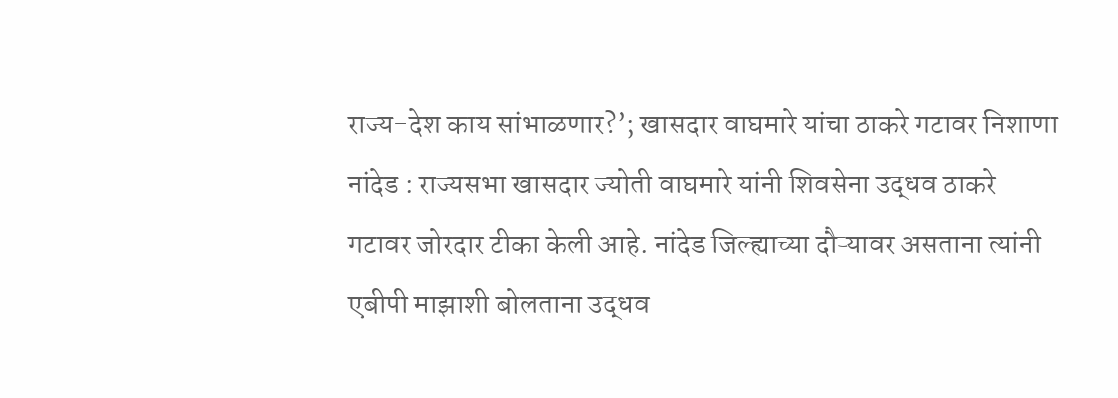राज्य-देश काय सांभाळणार?’; खासदार वाघमारे यांचा ठाकरे गटावर निशाणा
नांदेड : राज्यसभा खासदार ज्योती वाघमारे यांनी शिवसेना उद्धव ठाकरे गटावर जोरदार टीका केली आहे. नांदेड जिल्ह्याच्या दौऱ्यावर असताना त्यांनी एबीपी माझाशी बोलताना उद्धव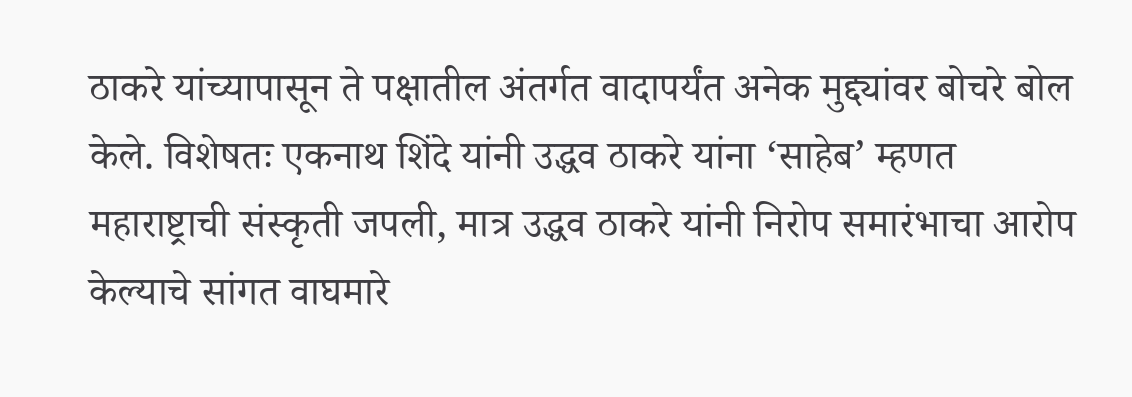ठाकरे यांच्यापासून ते पक्षातील अंतर्गत वादापर्यंत अनेक मुद्द्यांवर बोचरे बोल केले. विशेषतः एकनाथ शिंदे यांनी उद्धव ठाकरे यांना ‘साहेब’ म्हणत महाराष्ट्राची संस्कृती जपली, मात्र उद्धव ठाकरे यांनी निरोप समारंभाचा आरोप केल्याचे सांगत वाघमारे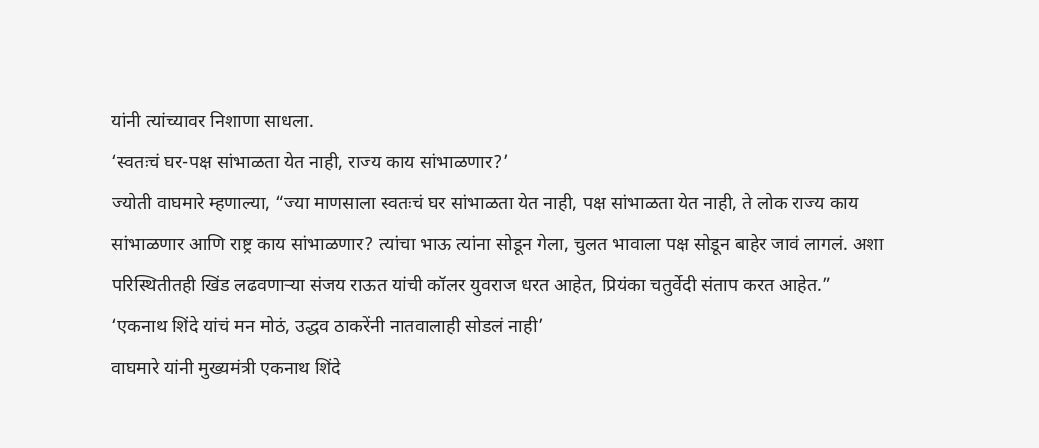यांनी त्यांच्यावर निशाणा साधला.
‘स्वतःचं घर-पक्ष सांभाळता येत नाही, राज्य काय सांभाळणार?’
ज्योती वाघमारे म्हणाल्या, “ज्या माणसाला स्वतःचं घर सांभाळता येत नाही, पक्ष सांभाळता येत नाही, ते लोक राज्य काय सांभाळणार आणि राष्ट्र काय सांभाळणार? त्यांचा भाऊ त्यांना सोडून गेला, चुलत भावाला पक्ष सोडून बाहेर जावं लागलं. अशा परिस्थितीतही खिंड लढवणाऱ्या संजय राऊत यांची कॉलर युवराज धरत आहेत, प्रियंका चतुर्वेदी संताप करत आहेत.”
‘एकनाथ शिंदे यांचं मन मोठं, उद्धव ठाकरेंनी नातवालाही सोडलं नाही’
वाघमारे यांनी मुख्यमंत्री एकनाथ शिंदे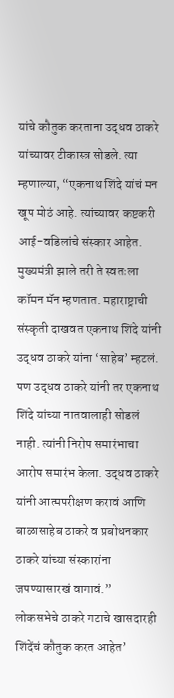यांचे कौतुक करताना उद्धव ठाकरे यांच्यावर टीकास्त्र सोडले. त्या म्हणाल्या, “एकनाथ शिंदे यांचं मन खूप मोठं आहे. त्यांच्यावर कष्टकरी आई-वडिलांचे संस्कार आहेत. मुख्यमंत्री झाले तरी ते स्वतःला कॉमन मॅन म्हणतात. महाराष्ट्राची संस्कृती दाखवत एकनाथ शिंदे यांनी उद्धव ठाकरे यांना ‘साहेब’ म्हटलं. पण उद्धव ठाकरे यांनी तर एकनाथ शिंदे यांच्या नातवालाही सोडलं नाही. त्यांनी निरोप समारंभाचा आरोप समारंभ केला. उद्धव ठाकरे यांनी आत्मपरीक्षण करावं आणि बाळासाहेब ठाकरे व प्रबोधनकार ठाकरे यांच्या संस्कारांना जपण्यासारखं वागावं.”
लोकसभेचे ठाकरे गटाचे खासदारही शिंदेंचं कौतुक करत आहेत’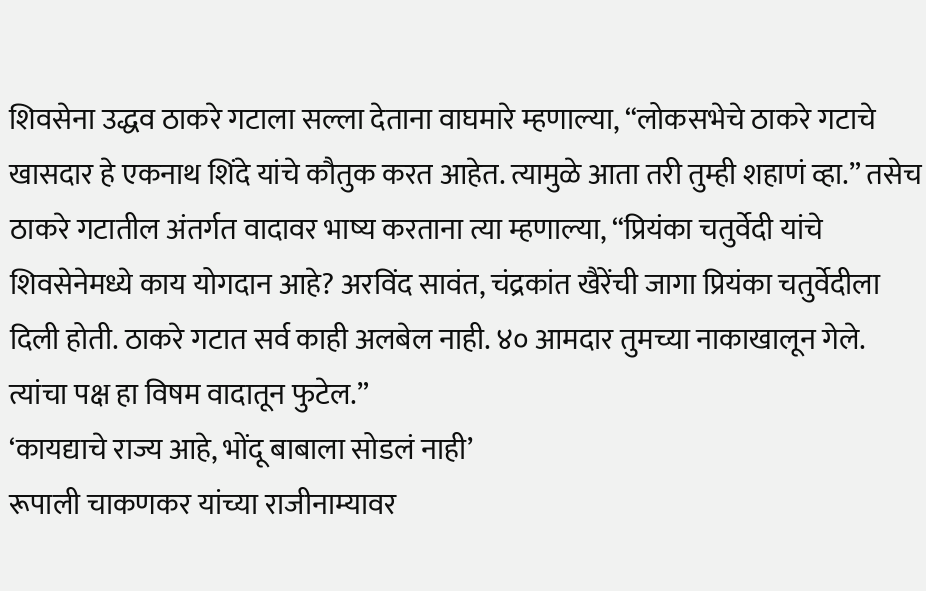शिवसेना उद्धव ठाकरे गटाला सल्ला देताना वाघमारे म्हणाल्या, “लोकसभेचे ठाकरे गटाचे खासदार हे एकनाथ शिंदे यांचे कौतुक करत आहेत. त्यामुळे आता तरी तुम्ही शहाणं व्हा.” तसेच ठाकरे गटातील अंतर्गत वादावर भाष्य करताना त्या म्हणाल्या, “प्रियंका चतुर्वेदी यांचे शिवसेनेमध्ये काय योगदान आहे? अरविंद सावंत, चंद्रकांत खैरेंची जागा प्रियंका चतुर्वेदीला दिली होती. ठाकरे गटात सर्व काही अलबेल नाही. ४० आमदार तुमच्या नाकाखालून गेले. त्यांचा पक्ष हा विषम वादातून फुटेल.”
‘कायद्याचे राज्य आहे, भोंदू बाबाला सोडलं नाही’
रूपाली चाकणकर यांच्या राजीनाम्यावर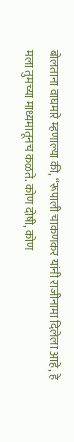बोलताना वाघमारे म्हणाल्या की, “रूपाली चाकणकर यांनी राजीनामा दिलेला आहे, हे मला तुमच्या माध्यमातूनच कळते. कोण दोषी, कोण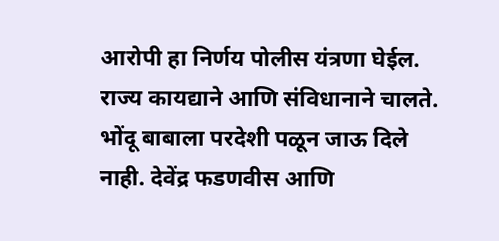आरोपी हा निर्णय पोलीस यंत्रणा घेईल. राज्य कायद्याने आणि संविधानाने चालते. भोंदू बाबाला परदेशी पळून जाऊ दिले नाही. देवेंद्र फडणवीस आणि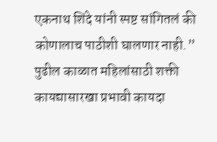एकनाथ शिंदे यांनी स्पष्ट सांगितलं की कोणालाच पाठीशी घालणार नाही.”
पुढील काळात महिलांसाठी शक्ती कायद्यासारखा प्रभावी कायदा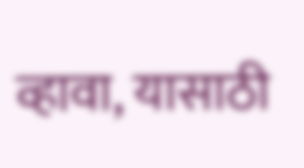व्हावा, यासाठी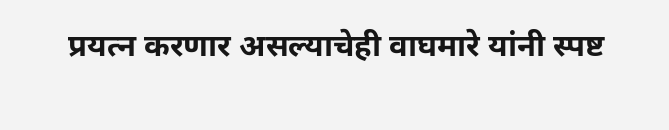प्रयत्न करणार असल्याचेही वाघमारे यांनी स्पष्ट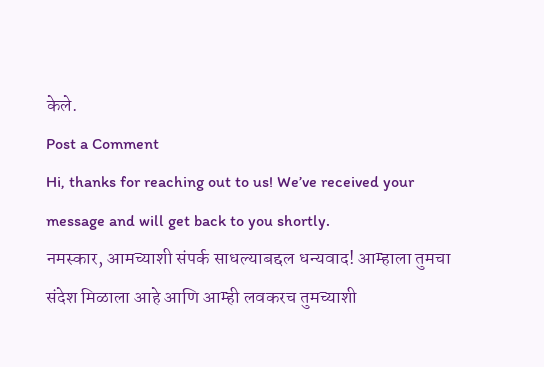केले.
Post a Comment
Hi, thanks for reaching out to us! We’ve received your message and will get back to you shortly.
नमस्कार, आमच्याशी संपर्क साधल्याबद्दल धन्यवाद! आम्हाला तुमचा संदेश मिळाला आहे आणि आम्ही लवकरच तुमच्याशी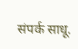संपर्क साधू.